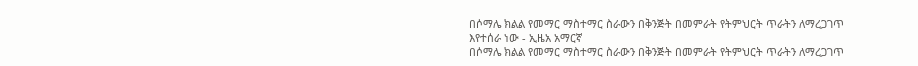በሶማሌ ክልል የመማር ማስተማር ስራውን በቅንጅት በመምራት የትምህርት ጥራትን ለማረጋገጥ እየተሰራ ነው - ኢዜአ አማርኛ
በሶማሌ ክልል የመማር ማስተማር ስራውን በቅንጅት በመምራት የትምህርት ጥራትን ለማረጋገጥ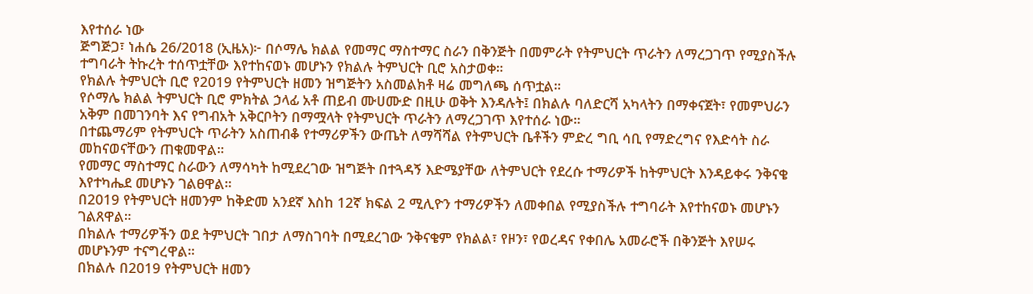እየተሰራ ነው
ጅግጅጋ፣ ነሐሴ 26/2018 (ኢዜአ)፦ በሶማሌ ክልል የመማር ማስተማር ስራን በቅንጅት በመምራት የትምህርት ጥራትን ለማረጋገጥ የሚያስችሉ ተግባራት ትኩረት ተሰጥቷቸው እየተከናወኑ መሆኑን የክልሉ ትምህርት ቢሮ አስታወቀ።
የክልሉ ትምህርት ቢሮ የ2019 የትምህርት ዘመን ዝግጅትን አስመልክቶ ዛሬ መግለጫ ሰጥቷል።
የሶማሌ ክልል ትምህርት ቢሮ ምክትል ኃላፊ አቶ ጠይብ ሙሀሙድ በዚሁ ወቅት እንዳሉት፤ በክልሉ ባለድርሻ አካላትን በማቀናጀት፣ የመምህራን አቅም በመገንባት እና የግብአት አቅርቦትን በማሟላት የትምህርት ጥራትን ለማረጋገጥ እየተሰራ ነው።
በተጨማሪም የትምህርት ጥራትን አስጠብቆ የተማሪዎችን ውጤት ለማሻሻል የትምህርት ቤቶችን ምድረ ግቢ ሳቢ የማድረግና የእድሳት ስራ መከናወናቸውን ጠቁመዋል።
የመማር ማስተማር ስራውን ለማሳካት ከሚደረገው ዝግጅት በተጓዳኝ እድሜያቸው ለትምህርት የደረሱ ተማሪዎች ከትምህርት እንዳይቀሩ ንቅናቄ እየተካሔደ መሆኑን ገልፀዋል።
በ2019 የትምህርት ዘመንም ከቅድመ አንደኛ እስከ 12ኛ ክፍል 2 ሚሊዮን ተማሪዎችን ለመቀበል የሚያስችሉ ተግባራት እየተከናወኑ መሆኑን ገልጸዋል።
በክልሉ ተማሪዎችን ወደ ትምህርት ገበታ ለማስገባት በሚደረገው ንቅናቄም የክልል፣ የዞን፣ የወረዳና የቀበሌ አመራሮች በቅንጅት እየሠሩ መሆኑንም ተናግረዋል።
በክልሉ በ2019 የትምህርት ዘመን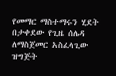የመማር ማስተማሩን ሂደት በታቀደው የጊዜ ሰሌዳ ለማስጀመር አስፈላጊው ዝግጅት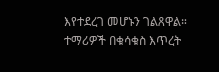እየተደረገ መሆኑን ገልጸዋል።
ተማሪዎች በቁሳቁስ እጥረት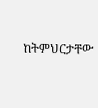ከትምህርታቸው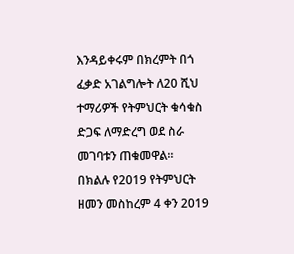እንዳይቀሩም በክረምት በጎ ፈቃድ አገልግሎት ለ20 ሺህ ተማሪዎች የትምህርት ቁሳቁስ ድጋፍ ለማድረግ ወደ ስራ መገባቱን ጠቁመዋል።
በክልሉ የ2019 የትምህርት ዘመን መስከረም 4 ቀን 2019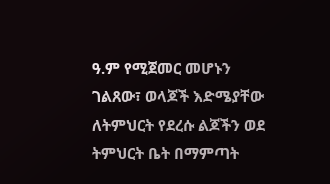ዓ.ም የሚጀመር መሆኑን ገልጸው፣ ወላጆች እድሜያቸው ለትምህርት የደረሱ ልጆችን ወደ ትምህርት ቤት በማምጣት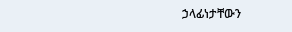ኃላፊነታቸውን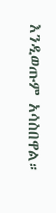እንዲወጡም አሳስበዋል።